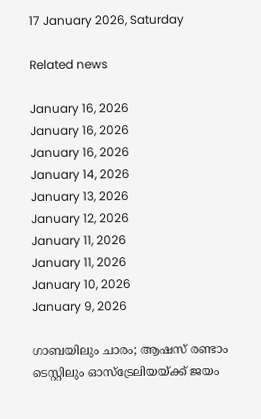17 January 2026, Saturday

Related news

January 16, 2026
January 16, 2026
January 16, 2026
January 14, 2026
January 13, 2026
January 12, 2026
January 11, 2026
January 11, 2026
January 10, 2026
January 9, 2026

ഗാബയിലും ചാരം; ആഷസ് രണ്ടാം ടെസ്റ്റിലും ഓസ്ട്രേലിയയ്ക്ക് ജയം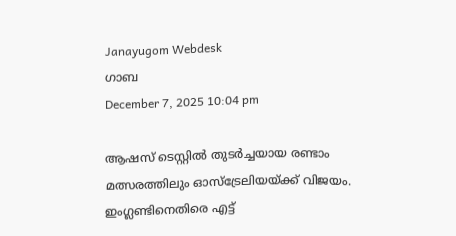Janayugom Webdesk
ഗാബ
December 7, 2025 10:04 pm

ആഷസ് ടെസ്റ്റില്‍ തുടര്‍ച്ചയായ രണ്ടാം മത്സരത്തിലും ഓസ്ട്രേലിയയ്ക്ക് വിജയം. ഇംഗ്ലണ്ടിനെതിരെ എട്ട്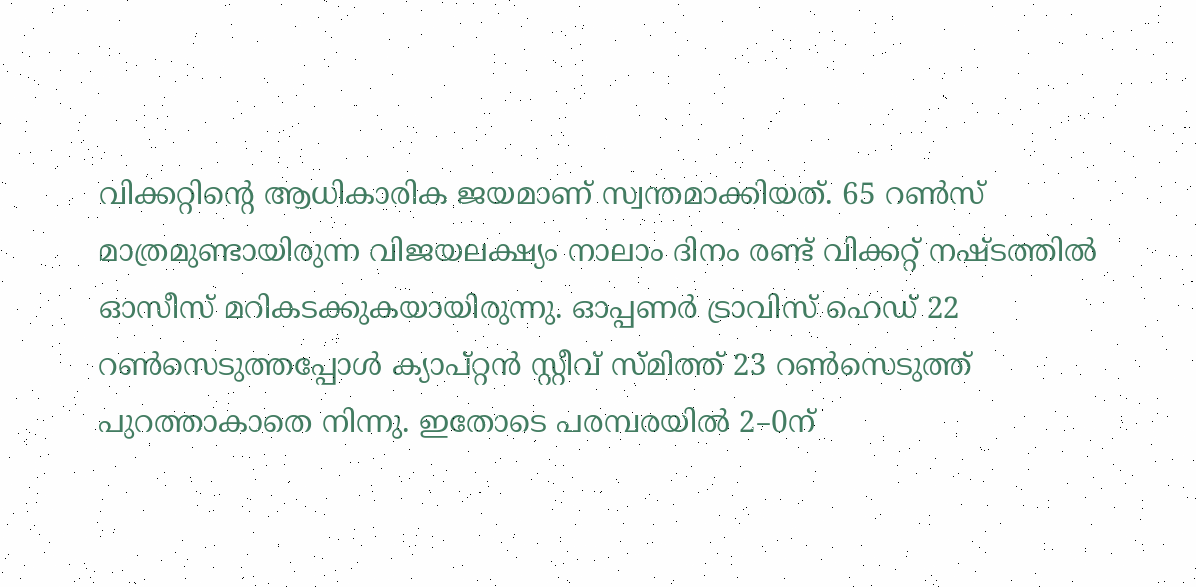വിക്കറ്റിന്റെ ആധികാരിക ജയമാണ് സ്വന്തമാക്കിയത്. 65 റണ്‍സ് മാത്രമുണ്ടായിരുന്ന വിജയലക്ഷ്യം നാലാം ദിനം രണ്ട് വിക്കറ്റ് നഷ്ടത്തില്‍ ഓസീസ് മറികടക്കുകയായിരുന്നു. ഓപ്പണർ ട്രാവിസ് ഹെഡ് 22 റൺസെടുത്തപ്പോൾ ക്യാപ്റ്റൻ സ്റ്റീവ് സ്മിത്ത് 23 റൺസെടുത്ത് പുറത്താകാതെ നിന്നു. ഇതോടെ പരമ്പരയില്‍ 2–0ന്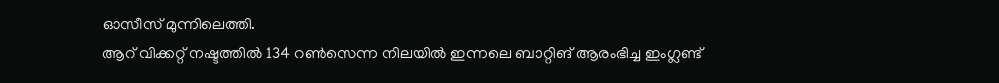ഓസീസ് മുന്നിലെത്തി.
ആറ് വിക്കറ്റ് നഷ്ടത്തില്‍ 134 റണ്‍സെന്ന നിലയില്‍ ഇന്നലെ ബാറ്റിങ് ആരംഭിച്ച ഇംഗ്ലണ്ട്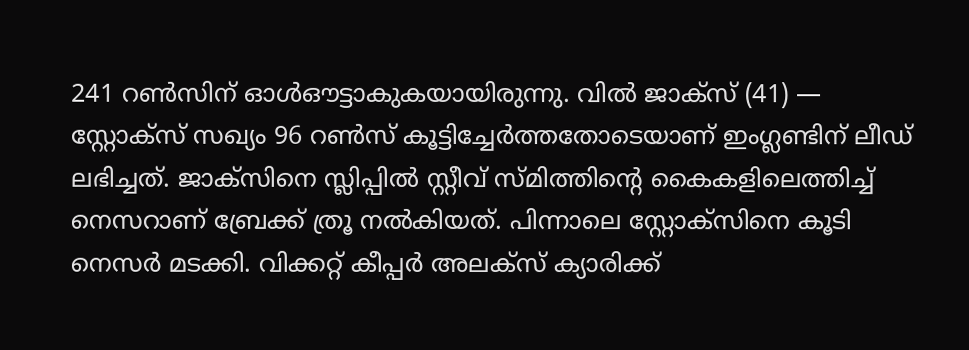241 റൺസിന് ഓൾഔട്ടാകുകയായിരുന്നു. വില്‍ ജാക്‌സ് (41) — സ്റ്റോക്‌സ് സഖ്യം 96 റണ്‍സ് കൂട്ടിച്ചേര്‍ത്തതോടെയാണ് ഇംഗ്ലണ്ടിന് ലീഡ് ലഭിച്ചത്. ജാക്‌സിനെ സ്ലിപ്പില്‍ സ്റ്റീവ് സ്മിത്തിന്റെ കൈകളിലെത്തിച്ച് നെസറാണ് ബ്രേക്ക് ത്രൂ നല്‍കിയത്. പിന്നാലെ സ്റ്റോക്‌സിനെ കൂടി നെസര്‍ മടക്കി. വിക്കറ്റ് കീപ്പര്‍ അലക്‌സ് ക്യാരിക്ക്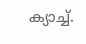ക്യാച്ച്.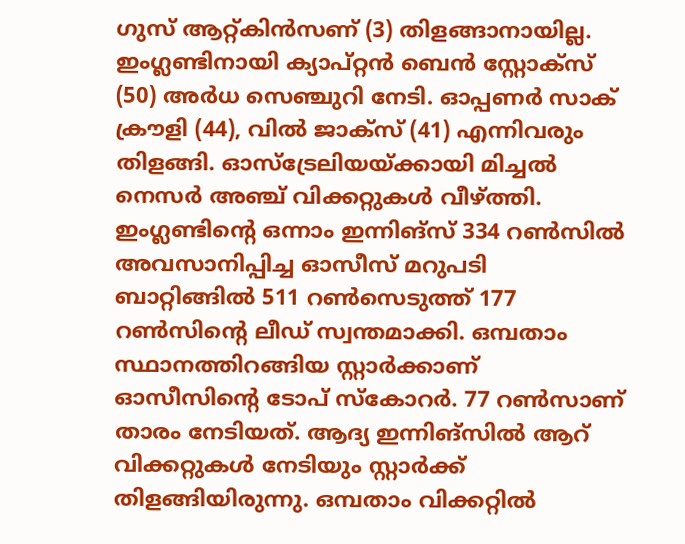ഗുസ് ആറ്റ്കിന്‍സണ് (3) തിളങ്ങാനായില്ല. ഇംഗ്ലണ്ടിനായി ക്യാപ്റ്റന്‍ ബെന്‍ സ്റ്റോക്‌സ് (50) അര്‍ധ സെഞ്ചുറി നേടി. ഓപ്പണര്‍ സാക് ക്രൗളി (44), വില്‍ ജാക്‌സ് (41) എന്നിവരും തിളങ്ങി. ഓസ്‌ട്രേലിയയ്ക്കായി മിച്ചല്‍ നെസര്‍ അഞ്ച് വിക്കറ്റുകള്‍ വീഴ്ത്തി.
ഇംഗ്ലണ്ടിന്റെ ഒന്നാം ഇന്നിങ്സ് 334 റണ്‍സില്‍ അവസാനിപ്പിച്ച ഓസീസ് മറുപടി ബാറ്റിങ്ങില്‍ 511 റണ്‍സെടുത്ത് 177 റണ്‍സിന്റെ ലീഡ് സ്വന്തമാക്കി. ഒമ്പതാം സ്ഥാനത്തിറങ്ങിയ സ്റ്റാര്‍ക്കാണ് ഓസീസിന്റെ ടോപ് സ്‌കോറര്‍. 77 റണ്‍സാണ് താരം നേടിയത്. ആദ്യ ഇന്നിങ്സില്‍ ആറ് വിക്കറ്റുകള്‍ നേടിയും സ്റ്റാര്‍ക്ക് തിളങ്ങിയിരുന്നു. ഒമ്പതാം വിക്കറ്റില്‍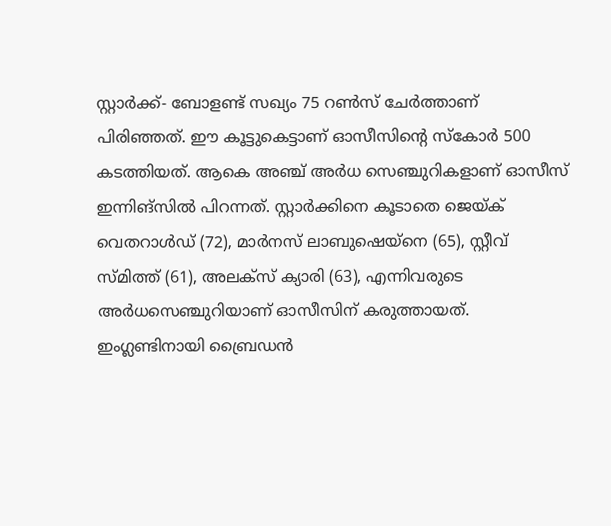സ്റ്റാര്‍ക്ക്- ബോളണ്ട് സഖ്യം 75 റണ്‍സ് ചേര്‍ത്താണ് പിരിഞ്ഞത്. ഈ കൂട്ടുകെട്ടാണ് ഓസീസിന്റെ സ്കോര്‍ 500 കടത്തിയത്. ആകെ അഞ്ച് അര്‍ധ സെഞ്ചുറികളാണ് ഓസീസ് ഇന്നിങ്സില്‍ പിറന്നത്. സ്റ്റാര്‍ക്കിനെ കൂടാതെ ജെയ്ക് വെതറാള്‍ഡ് (72), മാര്‍നസ് ലാബുഷെയ്നെ (65), സ്റ്റീവ് സ്മിത്ത് (61), അലക്സ് ക്യാരി (63), എന്നിവരുടെ അര്‍ധസെഞ്ചുറിയാണ് ഓസീസിന് കരുത്തായത്. ഇംഗ്ലണ്ടിനായി ബ്രൈഡന്‍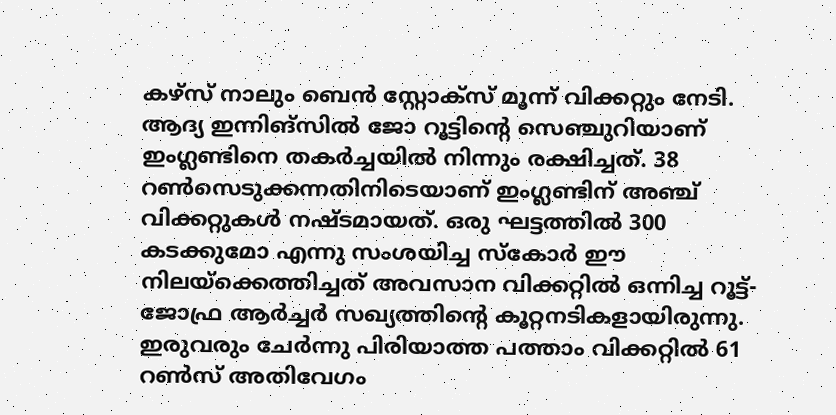കഴ്സ് നാലും ബെന്‍ സ്റ്റോക്സ് മൂന്ന് വിക്കറ്റും നേടി.
ആദ്യ ഇന്നിങ്സില്‍ ജോ റൂട്ടിന്റെ സെഞ്ചുറിയാണ് ഇംഗ്ലണ്ടിനെ തകര്‍ച്ചയില്‍ നിന്നും രക്ഷിച്ചത്. 38 റണ്‍സെടുക്കന്നതിനിടെയാണ് ഇംഗ്ലണ്ടിന് അഞ്ച് വിക്കറ്റുകള്‍ നഷ്ടമായത്. ഒരു ഘട്ടത്തില്‍ 300 കടക്കുമോ എന്നു സംശയിച്ച സ്കോര്‍ ഈ നിലയ്‌ക്കെത്തിച്ചത് അവസാന വിക്കറ്റില്‍ ഒന്നിച്ച റൂട്ട്-ജോഫ്ര ആര്‍ച്ചര്‍ സഖ്യത്തിന്റെ കൂറ്റനടികളായിരുന്നു. ഇരുവരും ചേര്‍ന്നു പിരിയാത്ത പത്താം വിക്കറ്റില്‍ 61 റണ്‍സ് അതിവേഗം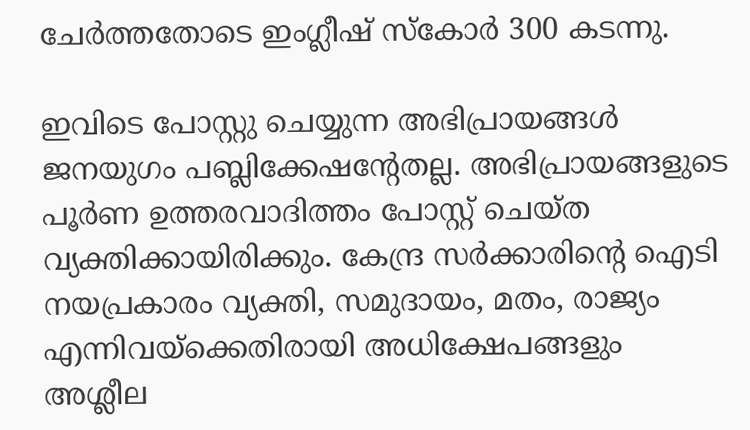ചേര്‍ത്തതോടെ ഇംഗ്ലീഷ് സ്കോര്‍ 300 കടന്നു.

ഇവിടെ പോസ്റ്റു ചെയ്യുന്ന അഭിപ്രായങ്ങള്‍ ജനയുഗം പബ്ലിക്കേഷന്റേതല്ല. അഭിപ്രായങ്ങളുടെ പൂര്‍ണ ഉത്തരവാദിത്തം പോസ്റ്റ് ചെയ്ത വ്യക്തിക്കായിരിക്കും. കേന്ദ്ര സര്‍ക്കാരിന്റെ ഐടി നയപ്രകാരം വ്യക്തി, സമുദായം, മതം, രാജ്യം എന്നിവയ്‌ക്കെതിരായി അധിക്ഷേപങ്ങളും അശ്ലീല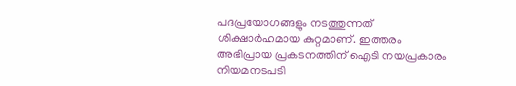പദപ്രയോഗങ്ങളും നടത്തുന്നത് ശിക്ഷാര്‍ഹമായ കുറ്റമാണ്. ഇത്തരം അഭിപ്രായ പ്രകടനത്തിന് ഐടി നയപ്രകാരം നിയമനടപടി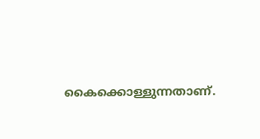കൈക്കൊള്ളുന്നതാണ്.